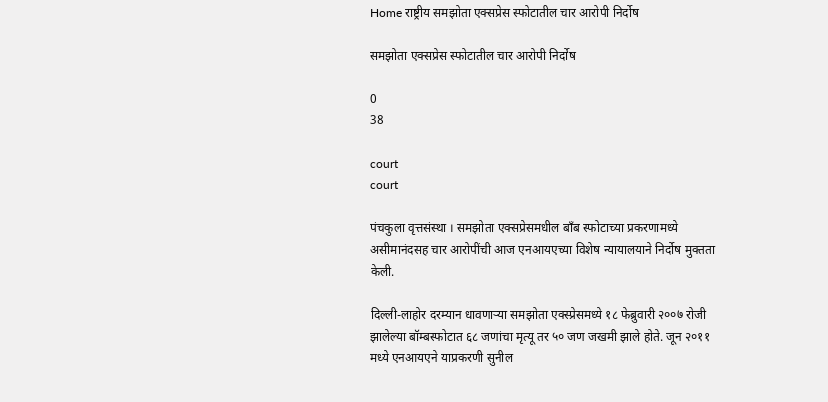Home राष्ट्रीय समझोता एक्सप्रेस स्फोटातील चार आरोपी निर्दोष

समझोता एक्सप्रेस स्फोटातील चार आरोपी निर्दोष

0
38

court
court

पंचकुला वृत्तसंस्था । समझोता एक्सप्रेसमधील बाँब स्फोटाच्या प्रकरणामध्ये असीमानंदसह चार आरोपींची आज एनआयएच्या विशेष न्यायालयाने निर्दोष मुक्तता केली.

दिल्ली-लाहोर दरम्यान धावणार्‍या समझोता एक्स्प्रेसमध्ये १८ फेब्रुवारी २००७ रोजी झालेल्या बॉम्बस्फोटात ६८ जणांचा मृत्यू तर ५० जण जखमी झाले होते. जून २०११ मध्ये एनआयएने याप्रकरणी सुनील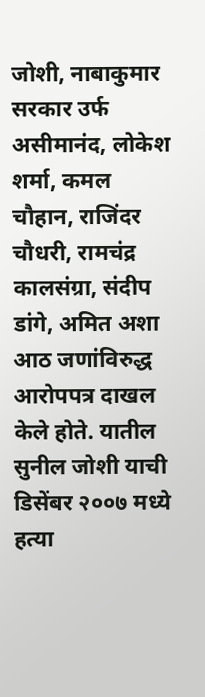जोशी, नाबाकुमार सरकार उर्फ असीमानंद, लोकेश शर्मा, कमल चौहान, राजिंदर चौधरी, रामचंद्र कालसंग्रा, संदीप डांगे, अमित अशा आठ जणांविरुद्ध आरोपपत्र दाखल केले होते. यातील सुनील जोशी याची डिसेंबर २००७ मध्ये हत्या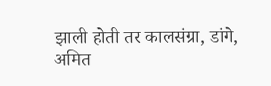झाली होती तर कालसंग्रा, डांगे, अमित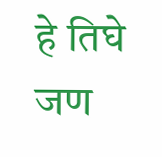हे तिघे जण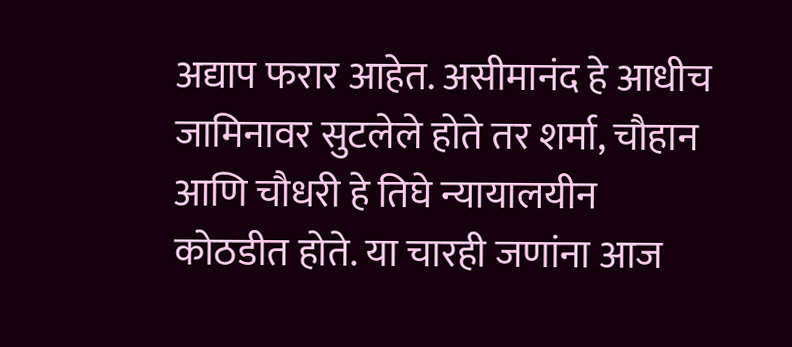अद्याप फरार आहेत. असीमानंद हे आधीच जामिनावर सुटलेले होते तर शर्मा, चौहान आणि चौधरी हे तिघे न्यायालयीन कोठडीत होते. या चारही जणांना आज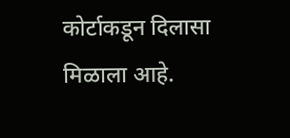कोर्टाकडून दिलासा मिळाला आहे.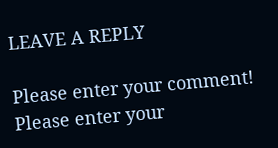LEAVE A REPLY

Please enter your comment!
Please enter your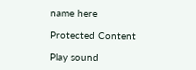name here

Protected Content

Play sound